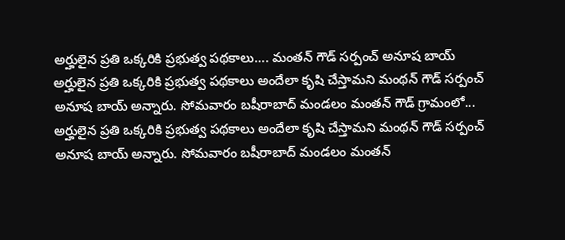అర్హులైన ప్రతి ఒక్కరికి ప్రభుత్వ పథకాలు…. మంతన్ గౌడ్ సర్పంచ్ అనూష బాయ్
అర్హులైన ప్రతి ఒక్కరికి ప్రభుత్వ పథకాలు అందేలా కృషి చేస్తామని మంథన్ గౌడ్ సర్పంచ్ అనూష బాయ్ అన్నారు. సోమవారం బషీరాబాద్ మండలం మంతన్ గౌడ్ గ్రామంలో...
అర్హులైన ప్రతి ఒక్కరికి ప్రభుత్వ పథకాలు అందేలా కృషి చేస్తామని మంథన్ గౌడ్ సర్పంచ్ అనూష బాయ్ అన్నారు. సోమవారం బషీరాబాద్ మండలం మంతన్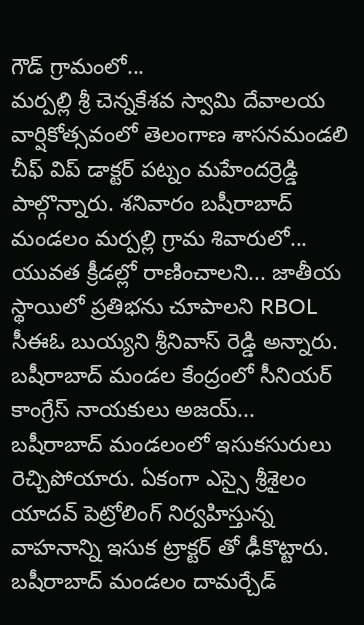గౌడ్ గ్రామంలో...
మర్పల్లి శ్రీ చెన్నకేశవ స్వామి దేవాలయ వార్షికోత్సవంలో తెలంగాణ శాసనమండలి చీఫ్ విప్ డాక్టర్ పట్నం మహేందర్రెడ్డి పాల్గొన్నారు. శనివారం బషీరాబాద్ మండలం మర్పల్లి గ్రామ శివారులో...
యువత క్రీడల్లో రాణించాలని... జాతీయ స్థాయిలో ప్రతిభను చూపాలని RBOL సీఈఓ బుయ్యని శ్రీనివాస్ రెడ్డి అన్నారు. బషీరాబాద్ మండల కేంద్రంలో సీనియర్ కాంగ్రేస్ నాయకులు అజయ్...
బషీరాబాద్ మండలంలో ఇసుకసురులు రెచ్చిపోయారు. ఏకంగా ఎస్సై శ్రీశైలం యాదవ్ పెట్రోలింగ్ నిర్వహిస్తున్న వాహనాన్ని ఇసుక ట్రాక్టర్ తో ఢీకొట్టారు. బషీరాబాద్ మండలం దామర్చేడ్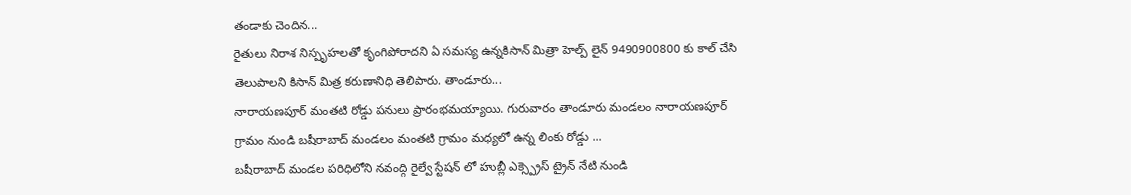తండాకు చెందిన...
రైతులు నిరాశ నిస్పృహలతో కృంగిపోరాదని ఏ సమస్య ఉన్నకిసాన్ మిత్రా హెల్ప్ లైన్ 9490900800 కు కాల్ చేసి తెలుపాలని కిసాన్ మిత్ర కరుణానిధి తెలిపారు. తాండూరు...
నారాయణపూర్ మంతటి రోడ్డు పనులు ప్రారంభమయ్యాయి. గురువారం తాండూరు మండలం నారాయణపూర్ గ్రామం నుండి బషీరాబాద్ మండలం మంతటి గ్రామం మధ్యలో ఉన్న లింకు రోడ్డు ...
బషీరాబాద్ మండల పరిధిలోని నవంద్గి రైల్వే స్టేషన్ లో హుబ్లీ ఎక్స్ప్రెస్ ట్రైన్ నేటి నుండి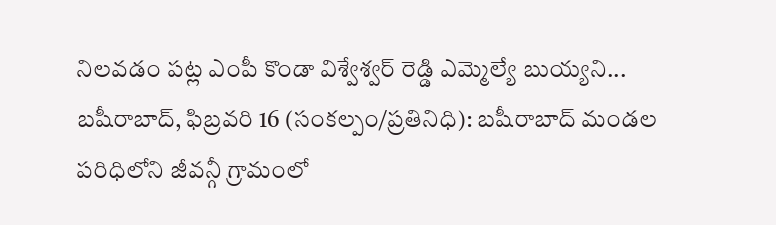నిలవడం పట్ల ఎంపీ కొండా విశ్వేశ్వర్ రెడ్డి ఎమ్మెల్యే బుయ్యని...
బషీరాబాద్, ఫిబ్రవరి 16 (సంకల్పం/ప్రతినిధి): బషీరాబాద్ మండల పరిధిలోని జీవన్గీ గ్రామంలో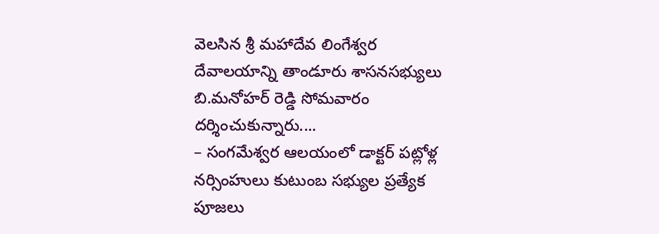వెలసిన శ్రీ మహాదేవ లింగేశ్వర దేవాలయాన్ని తాండూరు శాసనసభ్యులు బి.మనోహర్ రెడ్డి సోమవారం దర్శించుకున్నారు....
– సంగమేశ్వర ఆలయంలో డాక్టర్ పట్లోళ్ల నర్సింహులు కుటుంబ సభ్యుల ప్రత్యేక పూజలు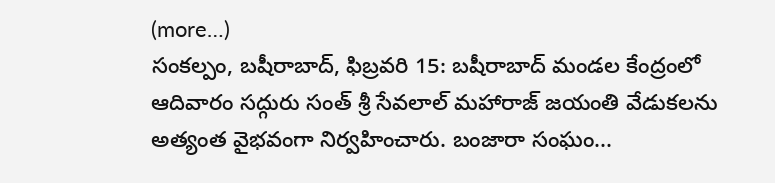(more…)
సంకల్పం, బషీరాబాద్, ఫిబ్రవరి 15: బషీరాబాద్ మండల కేంద్రంలో ఆదివారం సద్గురు సంత్ శ్రీ సేవలాల్ మహారాజ్ జయంతి వేడుకలను అత్యంత వైభవంగా నిర్వహించారు. బంజారా సంఘం...